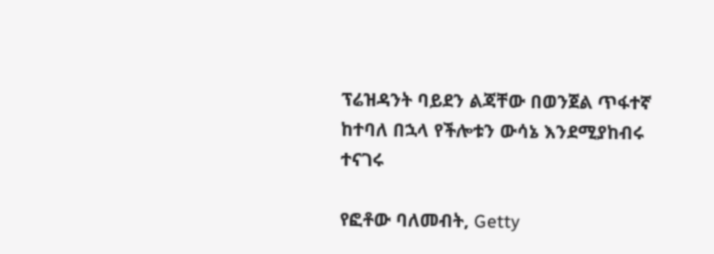ፕሬዝዳንት ባይደን ልጃቸው በወንጀል ጥፋተኛ ከተባለ በኋላ የችሎቱን ውሳኔ እንደሚያከብሩ ተናገሩ

የፎቶው ባለመብት, Getty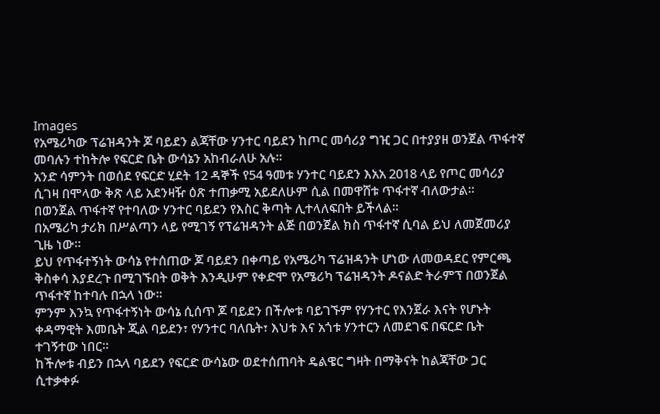Images
የአሜሪካው ፕሬዝዳንት ጆ ባይደን ልጃቸው ሃንተር ባይደን ከጦር መሳሪያ ግዢ ጋር በተያያዘ ወንጀል ጥፋተኛ መባሉን ተከትሎ የፍርድ ቤት ውሳኔን አከብራለሁ አሉ።
አንድ ሳምንት በወሰደ የፍርድ ሂደት 12 ዳኞች የ54 ዓመቱ ሃንተር ባይደን እአአ 2018 ላይ የጦር መሳሪያ ሲገዛ በሞላው ቅጽ ላይ አደንዛዥ ዕጽ ተጠቃሚ አይደለሁም ሲል በመዋሸቱ ጥፋተኛ ብለውታል።
በወንጀል ጥፋተኛ የተባለው ሃንተር ባይደን የእስር ቅጣት ሊተላለፍበት ይችላል።
በአሜሪካ ታሪክ በሥልጣን ላይ የሚገኝ የፕሬዝዳንት ልጅ በወንጀል ክስ ጥፋተኛ ሲባል ይህ ለመጀመሪያ ጊዜ ነው።
ይህ የጥፋተኝነት ውሳኔ የተሰጠው ጆ ባይደን በቀጣይ የአሜሪካ ፕሬዝዳንት ሆነው ለመወዳደር የምርጫ ቅስቀሳ እያደረጉ በሚገኙበት ወቅት እንዲሁም የቀድሞ የአሜሪካ ፕሬዝዳንት ዶናልድ ትራምፕ በወንጀል ጥፋተኛ ከተባሉ በኋላ ነው።
ምንም እንኳ የጥፋተኝነት ውሳኔ ሲሰጥ ጆ ባይደን በችሎቱ ባይገኙም የሃንተር የእንጀራ እናት የሆኑት ቀዳማዊት እመቤት ጂል ባይደን፣ የሃንተር ባለቤት፣ እህቱ እና አጎቱ ሃንተርን ለመደገፍ በፍርድ ቤት ተገኝተው ነበር።
ከችሎቱ ብይን በኋላ ባይደን የፍርድ ውሳኔው ወደተሰጠባት ዴልዌር ግዛት በማቅናት ከልጃቸው ጋር ሲተቃቀፉ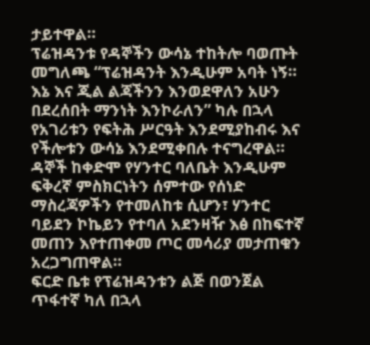ታይተዋል።
ፕሬዝዳንቱ የዳኞችን ውሳኔ ተከትሎ ባወጡት መግለጫ “ፕሬዝዳንት እንዲሁም አባት ነኝ። እኔ እና ጂል ልጃችንን እንወደዋለን አሁን በደረሰበት ማንነት እንኮራለን” ካሉ በኋላ የአገሪቱን የፍትሕ ሥርዓት እንደሚያከብሩ እና የችሎቱን ውሳኔ እንደሚቀበሉ ተናግረዋል።
ዳኞች ከቀድሞ የሃንተር ባለቤት እንዲሁም ፍቅረኛ ምስክርነትን ሰምተው የሰነድ ማስረጃዎችን የተመለከቱ ሲሆን፣ ሃንተር ባይደን ኮኬይን የተባለ አደንዛዥ እፅ በከፍተኛ መጠን እየተጠቀመ ጦር መሳሪያ መታጠቁን አረጋግጠዋል።
ፍርድ ቤቱ የፕሬዝዳንቱን ልጅ በወንጀል ጥፋተኛ ካለ በኋላ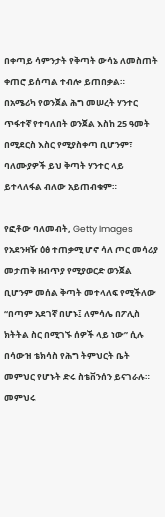በቀጣይ ሳምንታት የቅጣት ውሳኔ ለመስጠት ቀጠሮ ይሰጣል ተብሎ ይጠበቃል።
በአሜሪካ የወንጀል ሕግ መሠረት ሃንተር ጥፋተኛ የተባለበት ወንጀል እስከ 25 ዓመት በሚደርስ እስር የሚያስቀጣ ቢሆንም፣ ባለሙያዎች ይህ ቅጣት ሃንተር ላይ ይተላለፋል ብለው አይጠብቁም።

የፎቶው ባለመብት, Getty Images
የአደንዛዥ ዕፅ ተጠቃሚ ሆኖ ሳለ ጦር መሳሪያ መታጠቅ ዘብጥያ የሚያወርድ ወንጀል ቢሆንም መሰል ቅጣት መተላለፍ የሚችለው “በጣም አደገኛ በሆኑ፤ ለምሳሌ በፖሊስ ክትትል ስር በሚገኙ ሰዎች ላይ ነው” ሲሉ በሳውዝ ቴክሳስ የሕግ ትምህርት ቤት መምህር የሆኑት ድሩ ስቴቨንሰን ይናገራሉ።
መምህሩ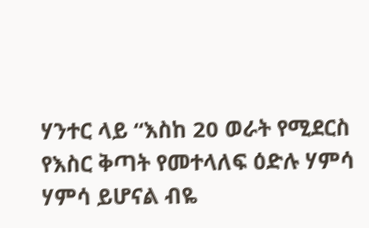ሃንተር ላይ “እስከ 20 ወራት የሚደርስ የእስር ቅጣት የመተላለፍ ዕድሉ ሃምሳ ሃምሳ ይሆናል ብዬ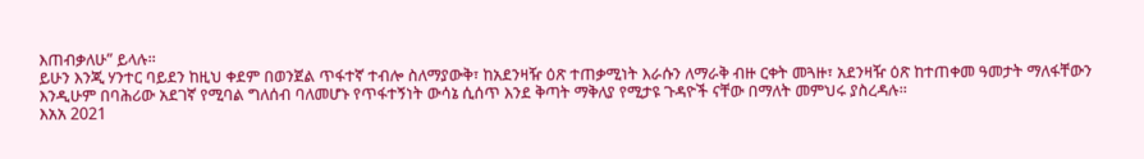እጠብቃለሁ” ይላሉ።
ይሁን እንጂ ሃንተር ባይደን ከዚህ ቀደም በወንጀል ጥፋተኛ ተብሎ ስለማያውቅ፣ ከአደንዛዥ ዕጽ ተጠቃሚነት እራሱን ለማራቅ ብዙ ርቀት መጓዙ፣ አደንዛዥ ዕጽ ከተጠቀመ ዓመታት ማለፋቸውን እንዲሁም በባሕሪው አደገኛ የሚባል ግለሰብ ባለመሆኑ የጥፋተኝነት ውሳኔ ሲሰጥ እንደ ቅጣት ማቅለያ የሚታዩ ጉዳዮች ናቸው በማለት መምህሩ ያስረዳሉ።
እአአ 2021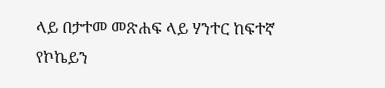ላይ በታተመ መጽሐፍ ላይ ሃንተር ከፍተኛ የኮኬይን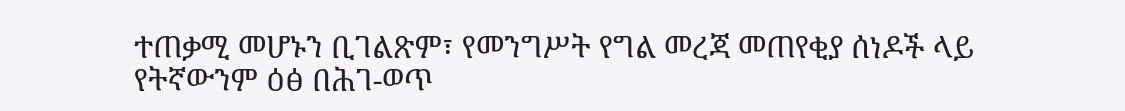ተጠቃሚ መሆኑን ቢገልጽም፣ የመንግሥት የግል መረጃ መጠየቂያ ሰነዶች ላይ የትኛውንም ዕፅ በሕገ-ወጥ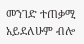መንገድ ተጠቃሚ አይደለሁም ብሎ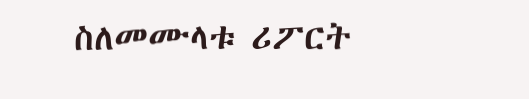ስለመሙላቱ ሪፖርት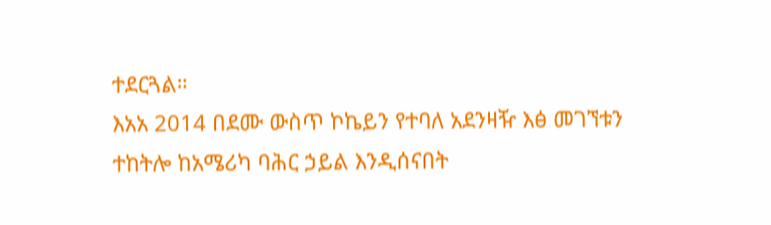ተደርጓል።
እአአ 2014 በደሙ ውስጥ ኮኬይን የተባለ አደንዛዥ እፅ መገኘቱን ተከትሎ ከአሜሪካ ባሕር ኃይል እንዲሰናበት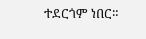ተደርጎም ነበር።